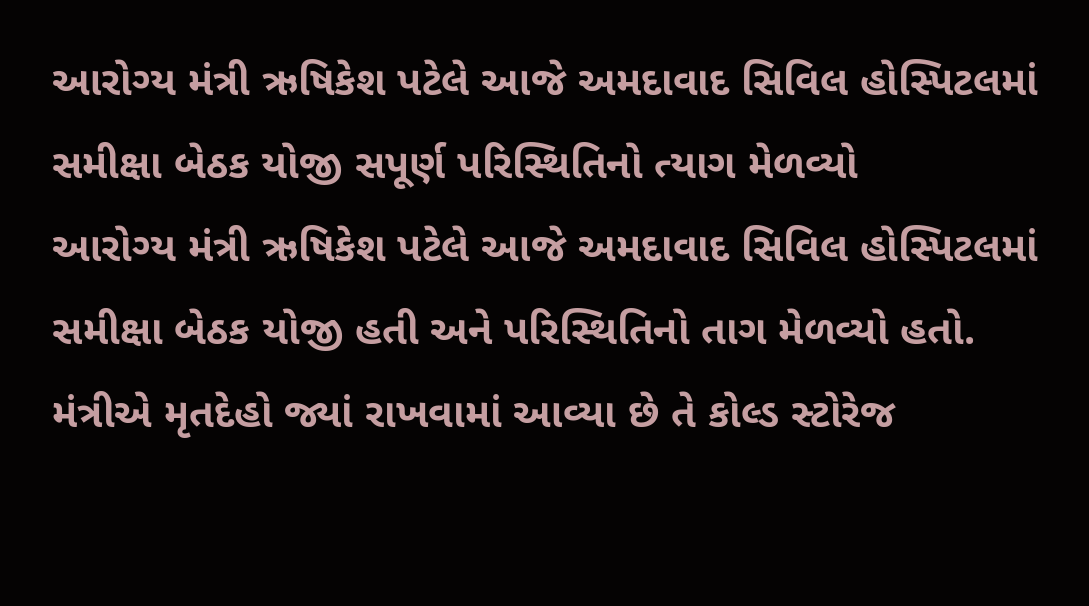આરોગ્ય મંત્રી ઋષિકેશ પટેલે આજે અમદાવાદ સિવિલ હોસ્પિટલમાં સમીક્ષા બેઠક યોજી સપૂર્ણ પરિસ્થિતિનો ત્યાગ મેળવ્યો
આરોગ્ય મંત્રી ઋષિકેશ પટેલે આજે અમદાવાદ સિવિલ હોસ્પિટલમાં સમીક્ષા બેઠક યોજી હતી અને પરિસ્થિતિનો તાગ મેળવ્યો હતો. મંત્રીએ મૃતદેહો જ્યાં રાખવામાં આવ્યા છે તે કોલ્ડ સ્ટોરેજ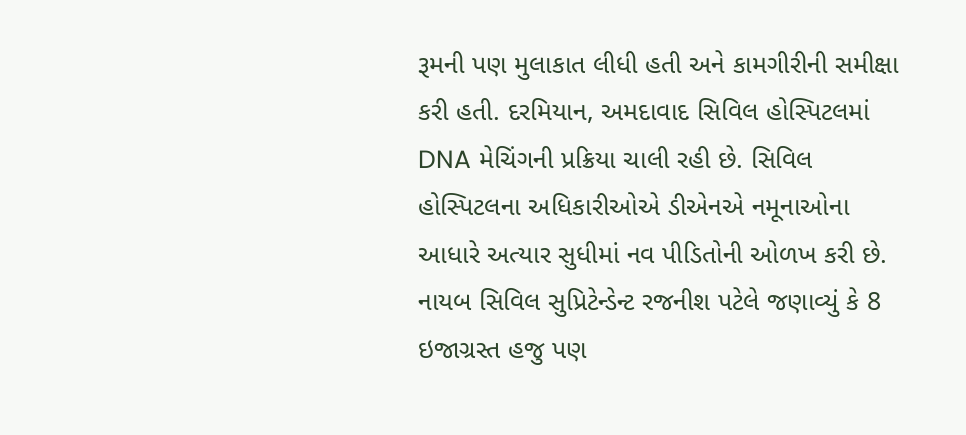રૂમની પણ મુલાકાત લીધી હતી અને કામગીરીની સમીક્ષા કરી હતી. દરમિયાન, અમદાવાદ સિવિલ હોસ્પિટલમાં DNA મેચિંગની પ્રક્રિયા ચાલી રહી છે. સિવિલ હોસ્પિટલના અધિકારીઓએ ડીએનએ નમૂનાઓના આધારે અત્યાર સુધીમાં નવ પીડિતોની ઓળખ કરી છે. નાયબ સિવિલ સુપ્રિટેન્ડેન્ટ રજનીશ પટેલે જણાવ્યું કે 8 ઇજાગ્રસ્ત હજુ પણ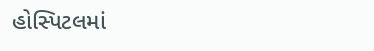હોસ્પિટલમાં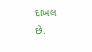દાખલ છે.